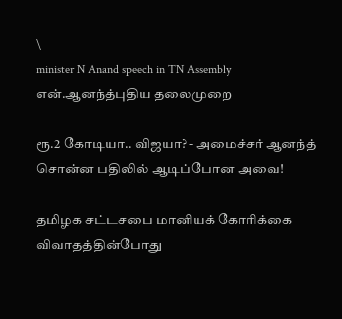\
minister N Anand speech in TN Assembly
என்.ஆனந்த்புதிய தலைமுறை

ரூ.2 கோடியா.. விஜயா? - அமைச்சர் ஆனந்த் சொன்ன பதிலில் ஆடிப்போன அவை!

தமிழக சட்டசபை மானியக் கோரிக்கை விவாதத்தின்போது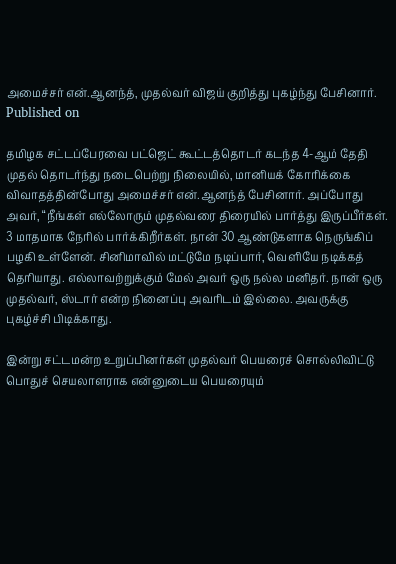அமைச்சர் என்.ஆனந்த், முதல்வர் விஜய் குறித்து புகழ்ந்து பேசினார்.
Published on

தமிழக சட்டப்பேரவை பட்ஜெட் கூட்டத்தொடர் கடந்த 4-ஆம் தேதி முதல் தொடர்ந்து நடைபெற்று நிலையில், மானியக் கோரிக்கை விவாதத்தின்போது அமைச்சர் என்.ஆனந்த் பேசினார். அப்போது அவர், “நீங்கள் எல்லோரும் முதல்வரை திரையில் பார்த்து இருப்பீர்கள். 3 மாதமாக நேரில் பார்க்கிறீர்கள். நான் 30 ஆண்டுகளாக நெருங்கிப் பழகி உள்ளேன். சினிமாவில் மட்டுமே நடிப்பார், வெளியே நடிக்கத் தெரியாது. எல்லாவற்றுக்கும் மேல் அவர் ஒரு நல்ல மனிதர். நான் ஒரு முதல்வர், ஸ்டார் என்ற நினைப்பு அவரிடம் இல்லை. அவருக்கு புகழ்ச்சி பிடிக்காது.

இன்று சட்டமன்ற உறுப்பினர்கள் முதல்வர் பெயரைச் சொல்லிவிட்டு பொதுச் செயலாளராக என்னுடைய பெயரையும்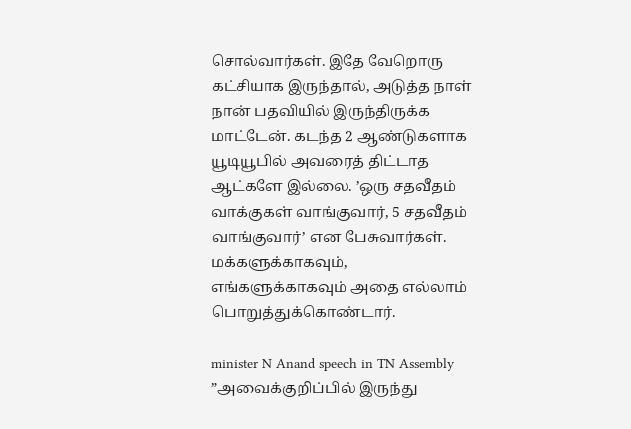சொல்வார்கள். இதே வேறொரு கட்சியாக இருந்தால், அடுத்த நாள் நான் பதவியில் இருந்திருக்க மாட்டேன். கடந்த 2 ஆண்டுகளாக யூடியூபில் அவரைத் திட்டாத ஆட்களே இல்லை. ’ஒரு சதவீதம் வாக்குகள் வாங்குவார், 5 சதவீதம் வாங்குவார்’ என பேசுவார்கள். மக்களுக்காகவும், எங்களுக்காகவும் அதை எல்லாம் பொறுத்துக்கொண்டார்.

minister N Anand speech in TN Assembly
”அவைக்குறிப்பில் இருந்து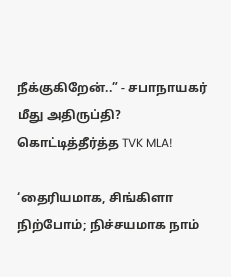நீக்குகிறேன்..” - சபாநாயகர் மீது அதிருப்தி? கொட்டித்தீர்த்த TVK MLA!

‘தைரியமாக, சிங்கிளா நிற்போம்; நிச்சயமாக நாம்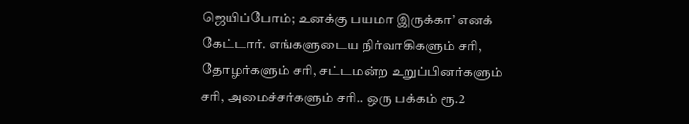ஜெயிப்போம்; உனக்கு பயமா இருக்கா’ எனக் கேட்டார். எங்களுடைய நிர்வாகிகளும் சரி, தோழர்களும் சரி, சட்டமன்ற உறுப்பினர்களும் சரி, அமைச்சர்களும் சரி.. ஒரு பக்கம் ரூ.2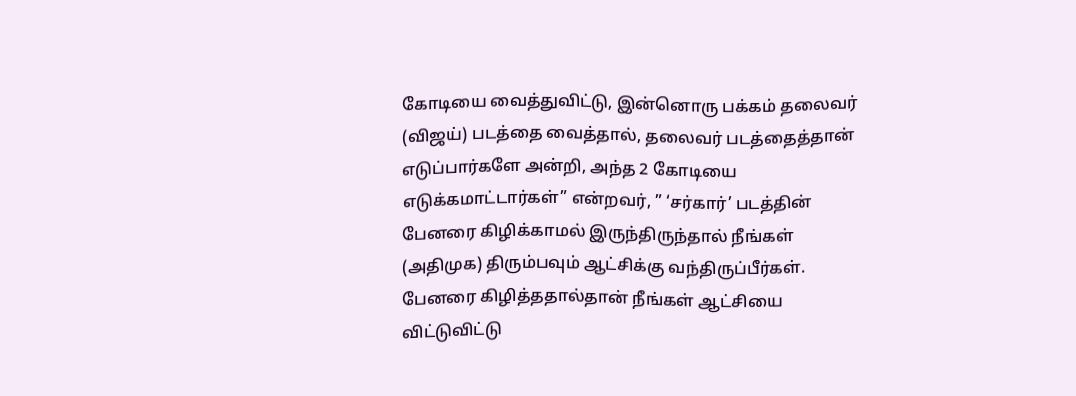கோடியை வைத்துவிட்டு, இன்னொரு பக்கம் தலைவர் (விஜய்) படத்தை வைத்தால், தலைவர் படத்தைத்தான் எடுப்பார்களே அன்றி, அந்த 2 கோடியை எடுக்கமாட்டார்கள்” என்றவர், ” ‘சர்கார்’ படத்தின் பேனரை கிழிக்காமல் இருந்திருந்தால் நீங்கள் (அதிமுக) திரும்பவும் ஆட்சிக்கு வந்திருப்பீர்கள். பேனரை கிழித்ததால்தான் நீங்கள் ஆட்சியை விட்டுவிட்டு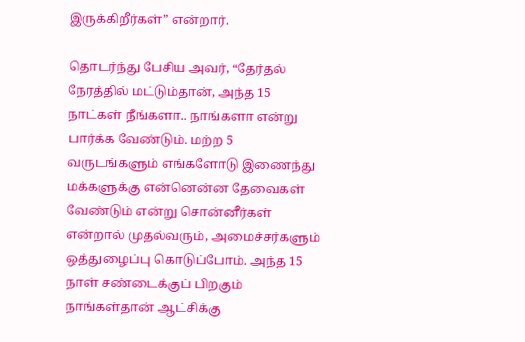இருக்கிறீர்கள்” என்றார்.

தொடர்ந்து பேசிய அவர், “தேர்தல் நேரத்தில் மட்டும்தான், அந்த 15 நாட்கள் நீங்களா.. நாங்களா என்று பார்க்க வேண்டும். மற்ற 5 வருடங்களும் எங்களோடு இணைந்து மக்களுக்கு என்னென்ன தேவைகள் வேண்டும் என்று சொன்னீர்கள் என்றால் முதல்வரும், அமைச்சர்களும் ஒத்துழைப்பு கொடுப்போம். அந்த 15 நாள் சண்டைக்குப் பிறகும் நாங்கள்தான் ஆட்சிக்கு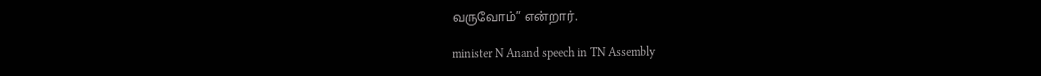வருவோம்” என்றார்.

minister N Anand speech in TN Assembly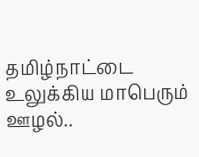தமிழ்நாட்டை உலுக்கிய மாபெரும் ஊழல்..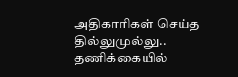அதிகாரிகள் செய்த தில்லுமுல்லு.. தணிக்கையில்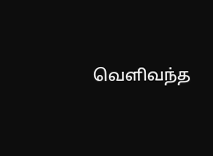வெளிவந்த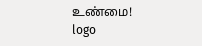உண்மை!
logo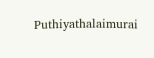Puthiyathalaimurai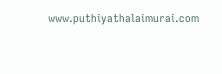www.puthiyathalaimurai.com